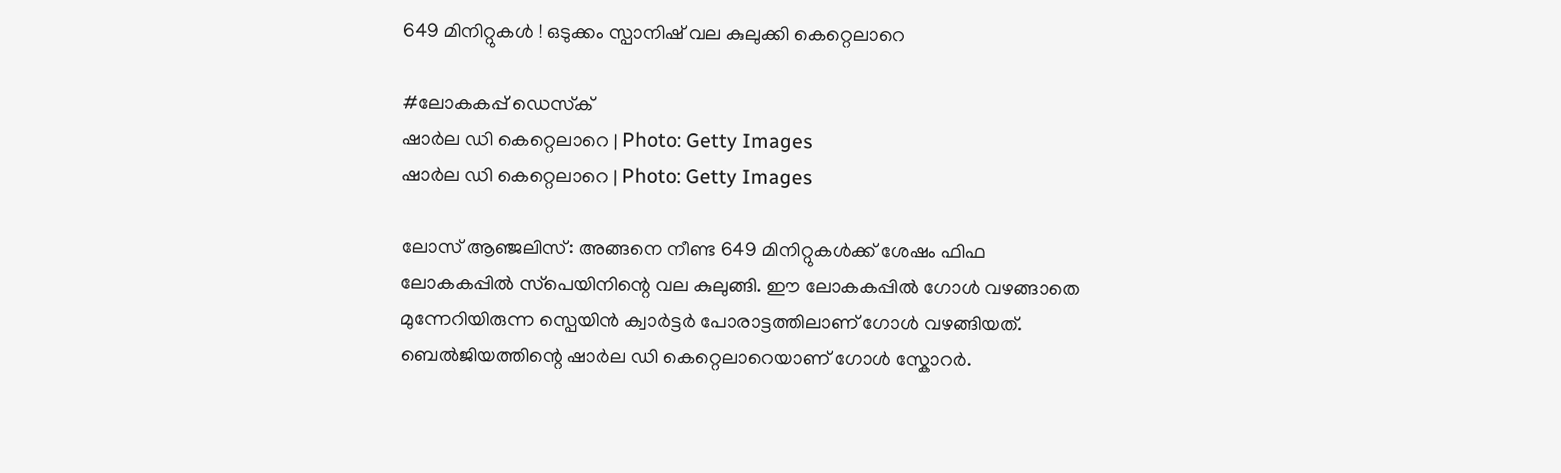649 മിനിറ്റുകൾ ! ഒടുക്കം സ്പാനിഷ് വല കുലുക്കി കെറ്റെലാറെ

#ലോകകപ്പ് ഡെസ്‌ക്
ഷാര്‍ല ഡി കെറ്റെലാറെ | Photo: Getty Images
ഷാര്‍ല ഡി കെറ്റെലാറെ | Photo: Getty Images

ലോസ് ആഞ്ജലിസ്: അങ്ങനെ നീണ്ട 649 മിനിറ്റുകൾക്ക് ശേഷം ഫിഫ ലോകകപ്പിൽ സ്‌പെയിനിന്റെ വല കുലുങ്ങി. ഈ ലോകകപ്പിൽ ഗോൾ വഴങ്ങാതെ മുന്നേറിയിരുന്ന സ്പെയിൻ ക്വാർട്ടർ പോരാട്ടത്തിലാണ് ഗോൾ വഴങ്ങിയത്. ബെൽജിയത്തിന്റെ ഷാർല ഡി കെറ്റെലാറെയാണ് ഗോൾ സ്കോറർ.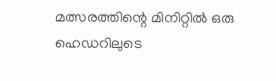മത്സരത്തിന്റെ മിനിറ്റിൽ ഒരു ഹെഡറിലുടെ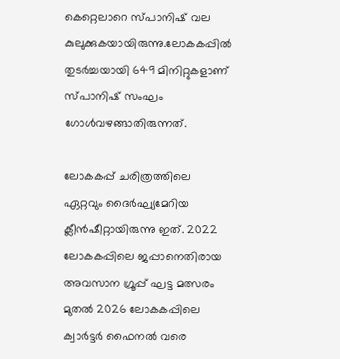കെറ്റെലാറെ സ്പാനിഷ് വല കുലുക്കുകയായിരുന്നു.ലോകകപ്പിൽ തുടർച്ചയായി 649 മിനിറ്റുകളാണ് സ്പാനിഷ് സംഘം ഗോൾവഴങ്ങാതിരുന്നത്.

ലോകകപ്പ് ചരിത്രത്തിലെ ഏറ്റവും ദൈർഘ്യമേറിയ ക്ലീൻഷീറ്റായിരുന്നു ഇത്. 2022 ലോകകപ്പിലെ ജപ്പാനെതിരായ അവസാന ഗ്രൂപ്പ് ഘട്ട മത്സരം മുതൽ 2026 ലോകകപ്പിലെ ക്വാർട്ടർ ഫൈനൽ വരെ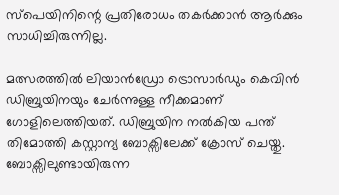സ്‌പെയിനിന്റെ പ്രതിരോധം തകർക്കാൻ ആർക്കും സാധിച്ചിരുന്നില്ല.

മത്സരത്തിൽ ലിയാൻഡ്രോ ട്രൊസാർഡും കെവിൻ ഡിബ്രുയിനയും ചേർന്നുള്ള നീക്കമാണ് ഗോളിലെത്തിയത്. ഡിബ്രുയിന നൽകിയ പന്ത് തിമോത്തി കസ്റ്റാന്യ ബോക്സിലേക്ക് ക്രോസ് ചെയ്തു. ബോക്സിലുണ്ടായിരുന്ന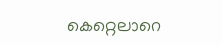കെറ്റെലാറെ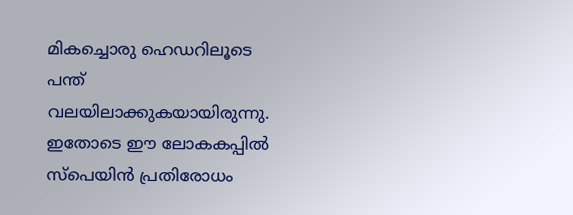മികച്ചൊരു ഹെഡറിലൂടെ പന്ത് വലയിലാക്കുകയായിരുന്നു. ഇതോടെ ഈ ലോകകപ്പിൽ സ്‌പെയിൻ പ്രതിരോധം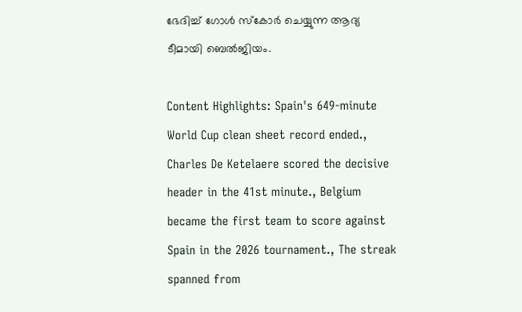ഭേദിച്ച് ഗോൾ സ്‌കോർ ചെയ്യുന്ന ആദ്യ ടീമായി ബെൽജിയം.

Content Highlights: Spain's 649-minute World Cup clean sheet record ended., Charles De Ketelaere scored the decisive header in the 41st minute., Belgium became the first team to score against Spain in the 2026 tournament., The streak spanned from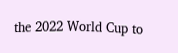the 2022 World Cup to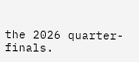the 2026 quarter-finals.